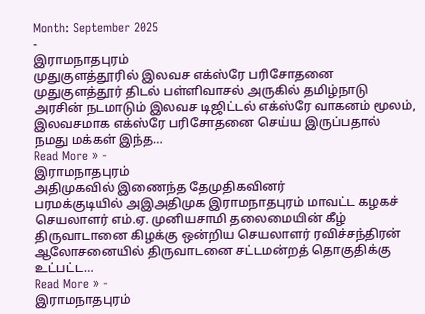Month: September 2025
-
இராமநாதபுரம்
முதுகுளத்தூரில் இலவச எக்ஸ்ரே பரிசோதனை
முதுகுளத்தூர் திடல் பள்ளிவாசல் அருகில் தமிழ்நாடு அரசின் நடமாடும் இலவச டிஜிட்டல் எக்ஸ்ரே வாகனம் மூலம், இலவசமாக எக்ஸ்ரே பரிசோதனை செய்ய இருப்பதால் நமது மக்கள் இந்த…
Read More » -
இராமநாதபுரம்
அதிமுகவில் இணைந்த தேமுதிகவினர்
பரமக்குடியில் அஇஅதிமுக இராமநாதபுரம் மாவட்ட கழகச் செயலாளர் எம்.ஏ. முனியசாமி தலைமையின் கீழ் திருவாடானை கிழக்கு ஒன்றிய செயலாளர் ரவிச்சந்திரன் ஆலோசனையில் திருவாடனை சட்டமன்றத் தொகுதிக்கு உட்பட்ட…
Read More » -
இராமநாதபுரம்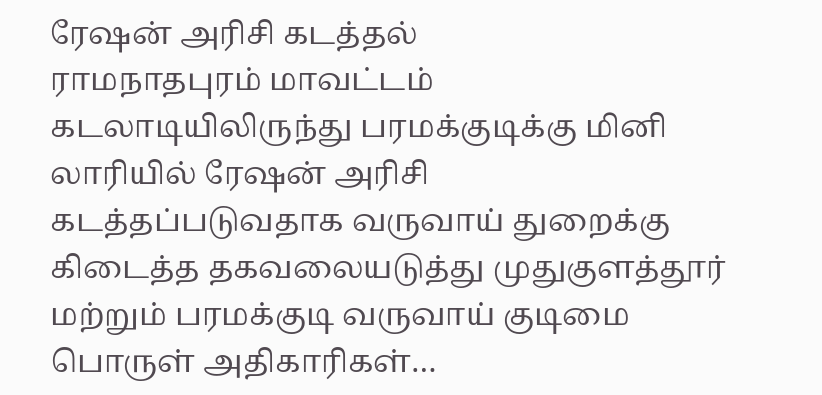ரேஷன் அரிசி கடத்தல்
ராமநாதபுரம் மாவட்டம் கடலாடியிலிருந்து பரமக்குடிக்கு மினி லாரியில் ரேஷன் அரிசி கடத்தப்படுவதாக வருவாய் துறைக்கு கிடைத்த தகவலையடுத்து முதுகுளத்தூர் மற்றும் பரமக்குடி வருவாய் குடிமை பொருள் அதிகாரிகள்…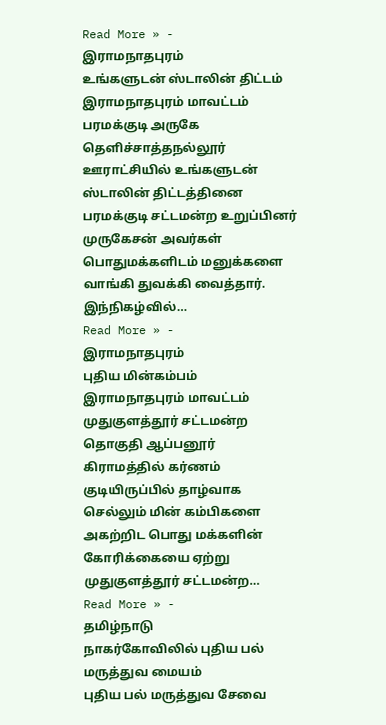Read More » -
இராமநாதபுரம்
உங்களுடன் ஸ்டாலின் திட்டம்
இராமநாதபுரம் மாவட்டம் பரமக்குடி அருகே தெளிச்சாத்தநல்லூர் ஊராட்சியில் உங்களுடன் ஸ்டாலின் திட்டத்தினை பரமக்குடி சட்டமன்ற உறுப்பினர் முருகேசன் அவர்கள் பொதுமக்களிடம் மனுக்களை வாங்கி துவக்கி வைத்தார். இந்நிகழ்வில்…
Read More » -
இராமநாதபுரம்
புதிய மின்கம்பம்
இராமநாதபுரம் மாவட்டம் முதுகுளத்தூர் சட்டமன்ற தொகுதி ஆப்பனூர் கிராமத்தில் கர்ணம் குடியிருப்பில் தாழ்வாக செல்லும் மின் கம்பிகளை அகற்றிட பொது மக்களின் கோரிக்கையை ஏற்று முதுகுளத்தூர் சட்டமன்ற…
Read More » -
தமிழ்நாடு
நாகர்கோவிலில் புதிய பல் மருத்துவ மையம்
புதிய பல் மருத்துவ சேவை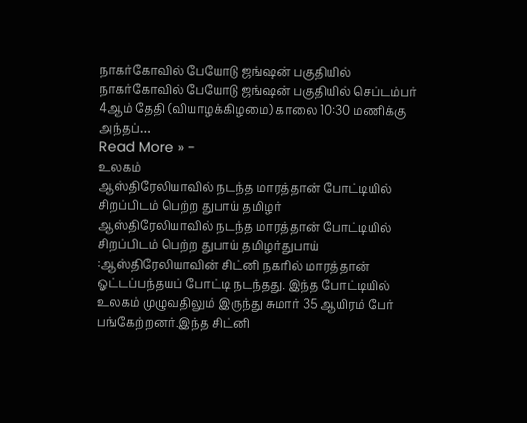நாகர்கோவில் பேயோடு ஜங்ஷன் பகுதியில் நாகர்கோவில் பேயோடு ஜங்ஷன் பகுதியில் செப்டம்பர் 4ஆம் தேதி (வியாழக்கிழமை) காலை 10:30 மணிக்கு அந்தப்…
Read More » -
உலகம்
ஆஸ்திரேலியாவில் நடந்த மாரத்தான் போட்டியில் சிறப்பிடம் பெற்ற துபாய் தமிழர்
ஆஸ்திரேலியாவில் நடந்த மாரத்தான் போட்டியில் சிறப்பிடம் பெற்ற துபாய் தமிழர்துபாய் :ஆஸ்திரேலியாவின் சிட்னி நகரில் மாரத்தான் ஓட்டப்பந்தயப் போட்டி நடந்தது. இந்த போட்டியில் உலகம் முழுவதிலும் இருந்து சுமார் 35 ஆயிரம் பேர் பங்கேற்றனர்.இந்த சிட்னி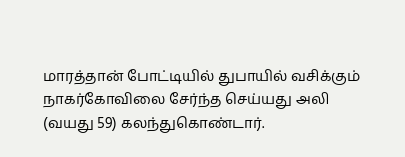மாரத்தான் போட்டியில் துபாயில் வசிக்கும் நாகர்கோவிலை சேர்ந்த செய்யது அலி (வயது 59) கலந்துகொண்டார்.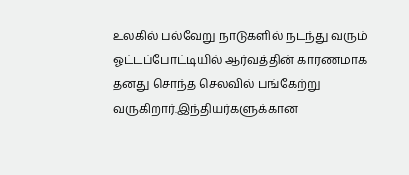உலகில் பல்வேறு நாடுகளில் நடந்து வரும் ஓட்டப்போட்டியில் ஆர்வத்தின் காரணமாக தனது சொந்த செலவில் பங்கேற்று வருகிறார்.இந்தியர்களுக்கான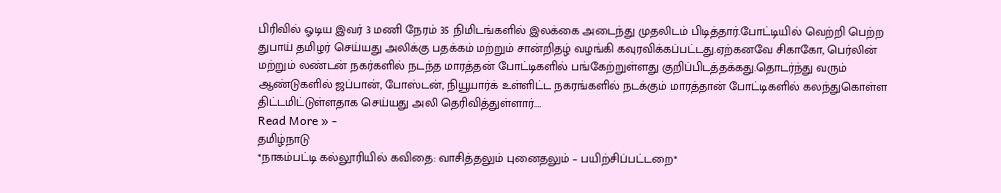பிரிவில் ஓடிய இவர் 3 மணி நேரம் 35 நிமிடங்களில் இலக்கை அடைந்து முதலிடம் பிடித்தார்.போட்டியில் வெற்றி பெற்ற துபாய் தமிழர் செய்யது அலிக்கு பதக்கம் மற்றும் சான்றிதழ் வழங்கி கவுரவிக்கப்பட்டது.ஏற்கனவே சிகாகோ, பெர்லின் மற்றும் லண்டன் நகர்களில் நடந்த மாரத்தன் போட்டிகளில் பங்கேற்றுள்ளது குறிப்பிடத்தக்கது.தொடர்ந்து வரும் ஆண்டுகளில் ஜப்பான், போஸ்டன், நியூயார்க் உள்ளிட்ட நகரங்களில் நடக்கும் மாரத்தான் போட்டிகளில் கலந்துகொள்ள திட்டமிட்டுள்ளதாக செய்யது அலி தெரிவித்துள்ளார்.…
Read More » -
தமிழ்நாடு
*நாகம்பட்டி கல்லூரியில் கவிதை: வாசித்தலும் புனைதலும் – பயிற்சிப்பட்டறை*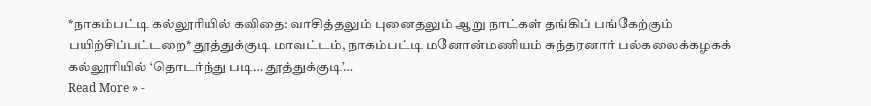*நாகம்பட்டி கல்லூரியில் கவிதை: வாசித்தலும் புனைதலும் ஆறு நாட்கள் தங்கிப் பங்கேற்கும் பயிற்சிப்பட்டறை* தூத்துக்குடி மாவட்டம், நாகம்பட்டி மனோன்மணியம் சுந்தரனார் பல்கலைக்கழகக் கல்லூரியில் ‘தொடர்ந்து படி… தூத்துக்குடி’…
Read More » -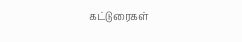கட்டுரைகள்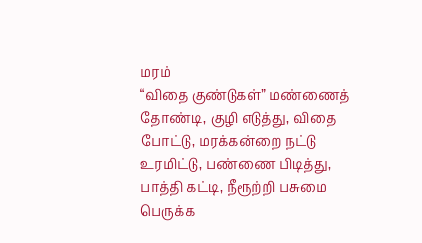மரம்
“விதை குண்டுகள்” மண்ணைத் தோண்டி, குழி எடுத்து, விதை போட்டு, மரக்கன்றை நட்டு உரமிட்டு, பண்ணை பிடித்து, பாத்தி கட்டி, நீரூற்றி பசுமை பெருக்க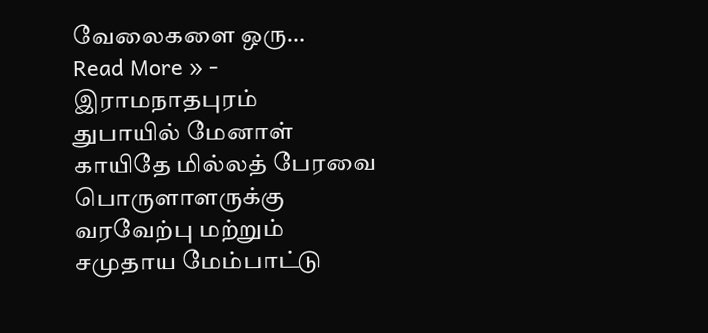வேலைகளை ஒரு…
Read More » -
இராமநாதபுரம்
துபாயில் மேனாள் காயிதே மில்லத் பேரவை பொருளாளருக்கு வரவேற்பு மற்றும் சமுதாய மேம்பாட்டு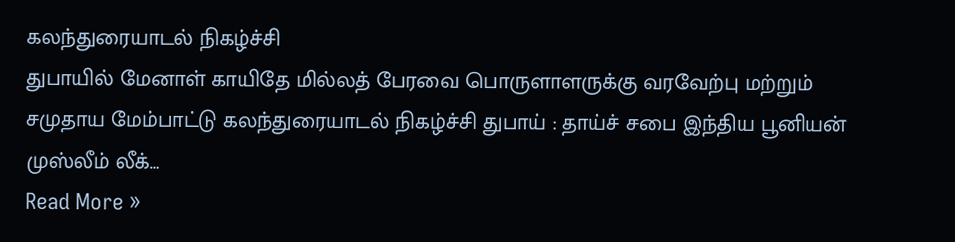கலந்துரையாடல் நிகழ்ச்சி
துபாயில் மேனாள் காயிதே மில்லத் பேரவை பொருளாளருக்கு வரவேற்பு மற்றும் சமுதாய மேம்பாட்டு கலந்துரையாடல் நிகழ்ச்சி துபாய் : தாய்ச் சபை இந்திய பூனியன் முஸ்லீம் லீக்…
Read More »